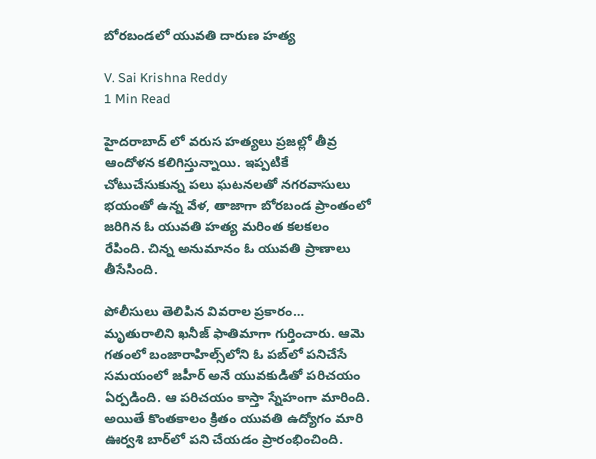బోరబండలో యువతి దారుణ హత్య

V. Sai Krishna Reddy
1 Min Read

హైదరాబాద్‌ లో వరుస హత్యలు ప్రజల్లో తీవ్ర ఆందోళన కలిగిస్తున్నాయి. ఇప్పటికే చోటుచేసుకున్న పలు ఘటనలతో నగరవాసులు భయంతో ఉన్న వేళ, తాజాగా బోరబండ ప్రాంతంలో జరిగిన ఓ యువతి హత్య మరింత కలకలం రేపింది. చిన్న అనుమానం ఓ యువతి ప్రాణాలు తీసేసింది.

పోలీసులు తెలిపిన వివరాల ప్రకారం… మృతురాలిని ఖనీజ్ ఫాతిమాగా గుర్తించారు. ఆమె గతంలో బంజారాహిల్స్‌లోని ఓ పబ్‌లో పనిచేసే సమయంలో జహీర్ అనే యువకుడితో పరిచయం ఏర్పడింది. ఆ పరిచయం కాస్తా స్నేహంగా మారింది. అయితే కొంతకాలం క్రితం యువతి ఉద్యోగం మారి ఊర్వశి బార్‌లో పని చేయడం ప్రారంభించింది.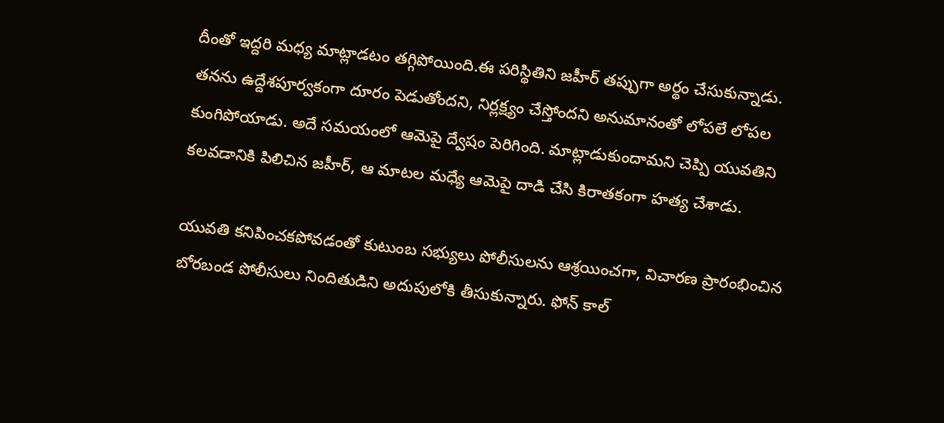దీంతో ఇద్దరి మధ్య మాట్లాడటం తగ్గిపోయింది.ఈ పరిస్థితిని జహీర్ తప్పుగా అర్థం చేసుకున్నాడు. తనను ఉద్దేశపూర్వకంగా దూరం పెడుతోందని, నిర్లక్ష్యం చేస్తోందని అనుమానంతో లోపలే లోపల కుంగిపోయాడు. అదే సమయంలో ఆమెపై ద్వేషం పెరిగింది. మాట్లాడుకుందామని చెప్పి యువతిని కలవడానికి పిలిచిన జహీర్, ఆ మాటల మధ్యే ఆమెపై దాడి చేసి కిరాతకంగా హత్య చేశాడు.

యువతి కనిపించకపోవడంతో కుటుంబ సభ్యులు పోలీసులను ఆశ్రయించగా, విచారణ ప్రారంభించిన బోరబండ పోలీసులు నిందితుడిని అదుపులోకి తీసుకున్నారు. ఫోన్ కాల్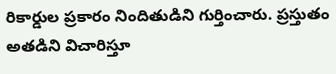రికార్డుల ప్రకారం నిందితుడిని గుర్తించారు. ప్రస్తుతం అతడిని విచారిస్తూ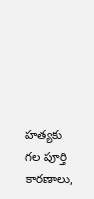హత్యకు గల పూర్తి కారణాలు,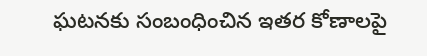ఘటనకు సంబంధించిన ఇతర కోణాలపై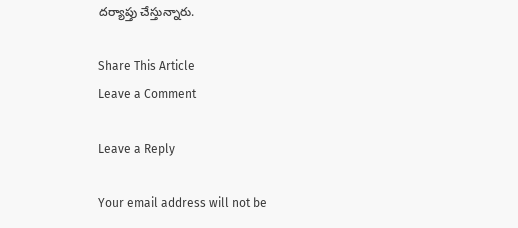దర్యాప్తు చేస్తున్నారు.

Share This Article
Leave a Comment

Leave a Reply

Your email address will not be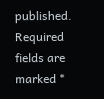published. Required fields are marked *